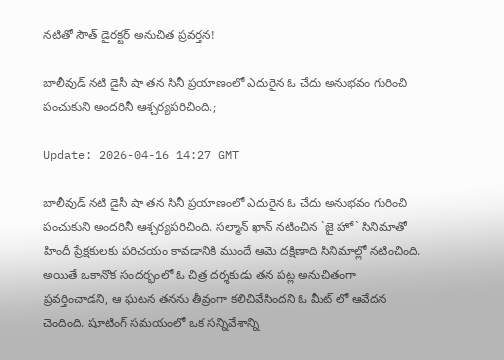న‌టితో సౌత్ డైర‌క్ట‌ర్ అనుచిత ప్ర‌వ‌ర్త‌న!

బాలీవుడ్ నటి డైసీ షా తన సినీ ప్రయాణంలో ఎదురైన ఓ చేదు అనుభవం గురించి పంచుకుని అందరినీ ఆశ్చర్యపరిచింది.;

Update: 2026-04-16 14:27 GMT

బాలీవుడ్ నటి డైసీ షా తన సినీ ప్రయాణంలో ఎదురైన ఓ చేదు అనుభవం గురించి పంచుకుని అందరినీ ఆశ్చర్యపరిచింది. సల్మాన్ ఖాన్ నటించిన `జై హో` సినిమాతో హిందీ ప్రేక్షకులకు పరిచయం కావడానికి ముందే ఆమె దక్షిణాది సినిమాల్లో న‌టించింది. అయితే ఒకానొక సందర్భంలో ఓ చిత్ర దర్శకుడు తన పట్ల అనుచితంగా ప్రవర్తించాడ‌ని, ఆ ఘటన తనను తీవ్రంగా కలిచివేసిందని ఓ మీట్ లో ఆవేదన చెందింది. షూటింగ్ సమయంలో ఒక సన్నివేశాన్ని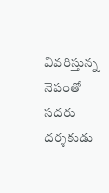వివరిస్తున్న నెపంతో సదరు దర్శకుడు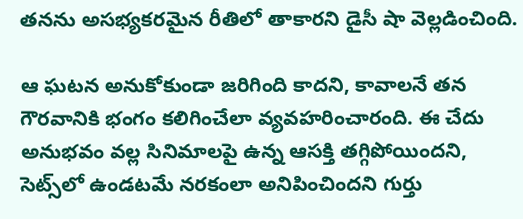తనను అసభ్యకరమైన రీతిలో తాకారని డైసీ షా వెల్లడించింది.

ఆ ఘ‌ట‌న‌ అనుకోకుండా జరిగింది కాదని, కావాలనే తన గౌరవానికి భంగం కలిగించేలా వ్యవహరించారంది. ఈ చేదు అనుభవం వల్ల సినిమాలపై ఉన్న ఆస‌క్తి తగ్గిపోయిందని, సెట్స్‌లో ఉండటమే నరకంలా అనిపించిందని గుర్తు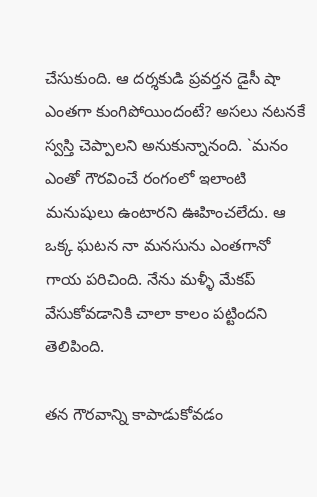చేసుకుంది. ఆ దర్శకుడి ప్రవర్తన డైసీ షా ఎంతగా కుంగిపోయిందంటే? అసలు నటనకే స్వస్తి చెప్పాలని అనుకున్నానంది. `మనం ఎంతో గౌరవించే రంగంలో ఇలాంటి మనుషులు ఉంటారని ఊహించలేదు. ఆ ఒక్క ఘటన నా మనసును ఎంతగానో గాయ ప‌రిచింది. నేను మళ్ళీ మేకప్ వేసుకోవడానికి చాలా కాలం పట్టిందని తెలిపింది.

తన గౌరవాన్ని కాపాడుకోవడం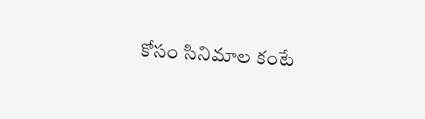కోసం సినిమాల కంటే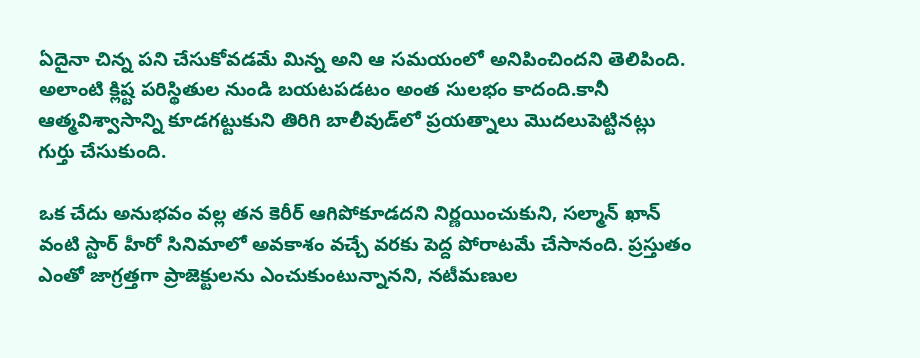ఏదైనా చిన్న పని చేసుకోవడమే మిన్న అని ఆ సమయంలో అనిపించింద‌ని తెలిపింది. అలాంటి క్లిష్ట పరిస్థితుల నుండి బయటపడటం అంత‌ సులభం కాదంది.కానీ ఆత్మవిశ్వాసాన్ని కూడగట్టుకుని తిరిగి బాలీవుడ్‌లో ప్రయత్నాలు మొదలుపెట్టిన‌ట్లు గుర్తు చేసుకుంది.

ఒక చేదు అనుభవం వల్ల తన కెరీర్ ఆగిపోకూడదని నిర్ణయించుకుని, సల్మాన్ ఖాన్ వంటి స్టార్ హీరో సినిమాలో అవకాశం వచ్చే వరకు పెద్ద పోరాట‌మే చేసానంది. ప్రస్తుతం ఎంతో జాగ్రత్తగా ప్రాజెక్టులను ఎంచుకుంటున్నానని, నటీమణుల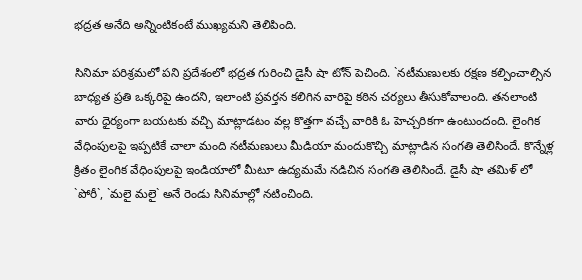భద్రత అనేది అన్నింటికంటే ముఖ్యమని తెలిపింది.

సినిమా పరిశ్రమలో పని ప్రదేశంలో భద్రత గురించి డైసీ షా టోన్ పెచింది. `నటీమణులకు రక్షణ కల్పించాల్సిన బాధ్యత ప్రతి ఒక్కరిపై ఉందని, ఇలాంటి ప్రవర్తన కలిగిన వారిపై కఠిన చర్యలు తీసుకోవాలంది. తనలాంటి వారు ధైర్యంగా బయటకు వచ్చి మాట్లాడటం వల్ల కొత్తగా వచ్చే వారికి ఓ హెచ్చరికగా ఉంటుందంది. లైంగిక వేధింపుల‌పై ఇప్ప‌టికే చాలా మంది న‌టీమ‌ణులు మీడియా మందుకొచ్చి మాట్లాడిన సంగ‌తి తెలిసిందే. కొన్నేళ్ల క్రితం లైంగిక వేధింపుల‌పై ఇండియాలో మీటూ ఉద్య‌మ‌మే న‌డిచిన సంగ‌తి తెలిసిందే. డైసీ షా త‌మిళ్ లో `పోరీ`, `మ‌లై మ‌లై` అనే రెండు సినిమాల్లో న‌టించింది.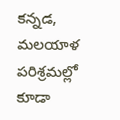క‌న్న‌డ‌, మ‌ల‌యాళ ప‌రిశ్ర‌మ‌ల్లో కూడా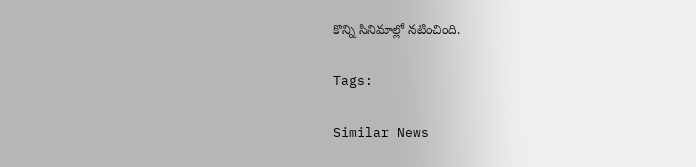కొన్ని సినిమాల్లో న‌టించింది.

Tags:

Similar News